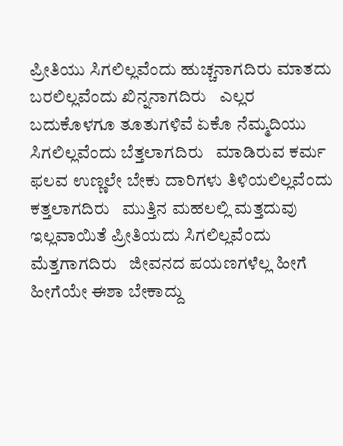ಪ್ರೀತಿಯು ಸಿಗಲಿಲ್ಲವೆಂದು ಹುಚ್ಚನಾಗದಿರು ಮಾತದು ಬರಲಿಲ್ಲವೆಂದು ಖಿನ್ನನಾಗದಿರು   ಎಲ್ಲರ ಬದುಕೊಳಗೂ ತೂತುಗಳಿವೆ ಏಕೊ ನೆಮ್ಮದಿಯು ಸಿಗಲಿಲ್ಲವೆಂದು ಬೆತ್ತಲಾಗದಿರು   ಮಾಡಿರುವ ಕರ್ಮ ಫಲವ ಉಣ್ಣಲೇ ಬೇಕು ದಾರಿಗಳು ತಿಳಿಯಲಿಲ್ಲವೆಂದು ಕತ್ತಲಾಗದಿರು   ಮುತ್ತಿನ ಮಹಲಲ್ಲಿ ಮತ್ತದುವು ಇಲ್ಲವಾಯಿತೆ ಪ್ರೀತಿಯದು ಸಿಗಲಿಲ್ಲವೆಂದು ಮೆತ್ತಗಾಗದಿರು   ಜೀವನದ ಪಯಣಗಳೆಲ್ಲ ಹೀಗೆ ಹೀಗೆಯೇ ಈಶಾ ಬೇಕಾದ್ದು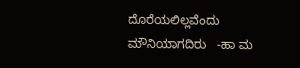ದೊರೆಯಲಿಲ್ಲವೆಂದು ಮೌನಿಯಾಗದಿರು   -ಹಾ ಮ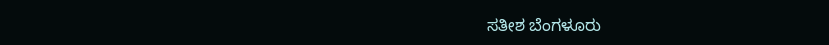ಸತೀಶ ಬೆಂಗಳೂರು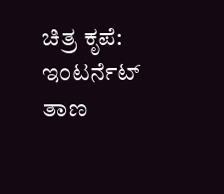ಚಿತ್ರ ಕೃಪೆ: ಇಂಟರ್ನೆಟ್ ತಾಣ